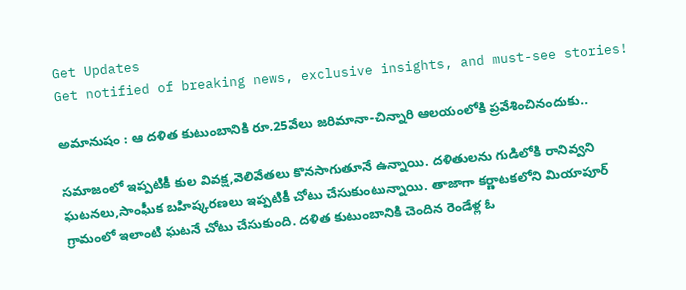Get Updates
Get notified of breaking news, exclusive insights, and must-see stories!

అమానుషం : ఆ దళిత కుటుంబానికి రూ.25వేలు జరిమానా-చిన్నారి ఆలయంలోకి ప్రవేశించినందుకు..

సమాజంలో ఇప్పటికీ కుల వివక్ష,వెలివేతలు కొనసాగుతూనే ఉన్నాయి. దళితులను గుడిలోకి రానివ్వని ఘటనలు,సాంఘీక బహిష్కరణలు ఇప్పటికీ చోటు చేసుకుంటున్నాయి. తాజాగా కర్ణాటకలోని మియాపూర్ గ్రామంలో ఇలాంటి ఘటనే చోటు చేసుకుంది. దళిత కుటుంబానికి చెందిన రెండేళ్ల ఓ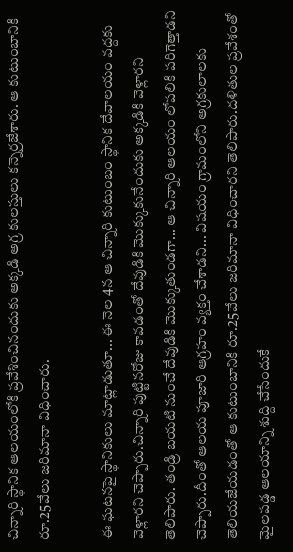చిన్నారి స్థానిక ఆలయంలోకి ప్రవేశించినందుకు అక్కడి అగ్ర కులస్తులు కన్నెర్రజేశారు. ఆ కుటుంబానికి రూ.25వేలు జరిమానా విధించారు.

ఈ ఘటనపై స్థానికులు మాట్లాడుతూ... ఈ నెల 4న ఆ చిన్నారి కుటుంబం స్థానిక దేవాలయం వద్దకు వెళ్లారని చెప్పారు.చిన్నారి పుట్టినరోజు కావడంతో దేవుడికి మొక్కుకునేందుకు అక్కడికి వెళ్లారని తెలిపారు. తండ్రి బయటి నుంచే దేవుడికి మొక్కుతుండగా... ఆ చిన్నారి ఆలయం లోపలికి పరిగెత్తాడని చెప్పారు.దీంతో ఆలయ పూజారి ఆగ్రహం వ్యక్తం చేశాడని... విషయం గ్రామంలోని అగ్రకులాలకు తెలియజేయడంతో ఆ కుటుంబానికి రూ.25వేలు జరిమానా విధించారని తెలిపారు.దళితుల ప్రవేశంతో మైలపడ్డ ఆలయాన్ని శుద్ది చేసేందుకే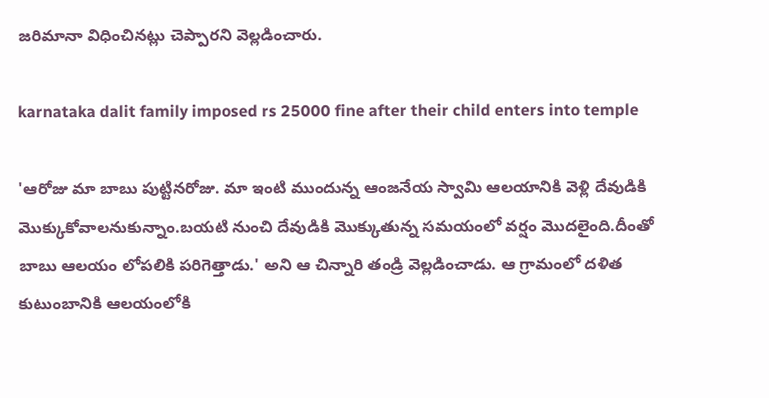జరిమానా విధించినట్లు చెప్పారని వెల్లడించారు.

karnataka dalit family imposed rs 25000 fine after their child enters into temple

'ఆరోజు మా బాబు పుట్టినరోజు. మా ఇంటి ముందున్న ఆంజనేయ స్వామి ఆలయానికి వెళ్లి దేవుడికి మొక్కుకోవాలనుకున్నాం.బయటి నుంచి దేవుడికి మొక్కుతున్న సమయంలో వర్షం మొదలైంది.దీంతో బాబు ఆలయం లోపలికి పరిగెత్తాడు.' అని ఆ చిన్నారి తండ్రి వెల్లడించాడు. ఆ గ్రామంలో దళిత కుటుంబానికి ఆలయంలోకి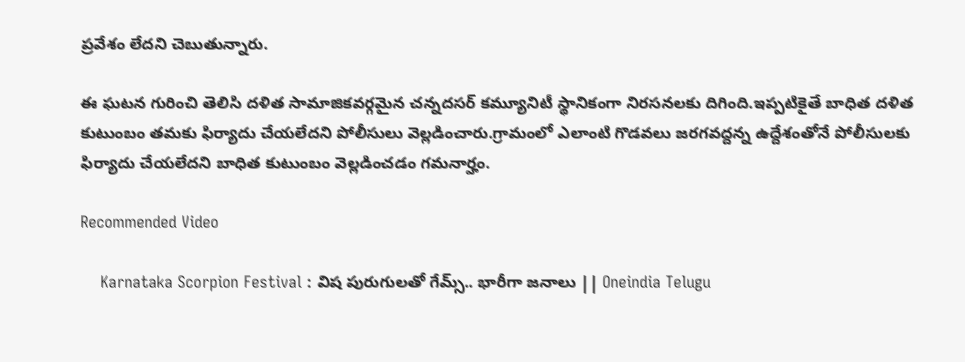ప్రవేశం లేదని చెబుతున్నారు.

ఈ ఘటన గురించి తెలిసి దళిత సామాజికవర్గమైన చన్నదసర్ కమ్యూనిటీ స్థానికంగా నిరసనలకు దిగింది.ఇప్పటికైతే బాధిత దళిత కుటుంబం తమకు ఫిర్యాదు చేయలేదని పోలీసులు వెల్లడించారు.గ్రామంలో ఎలాంటి గొడవలు జరగవద్దన్న ఉద్దేశంతోనే పోలీసులకు ఫిర్యాదు చేయలేదని బాధిత కుటుంబం వెల్లడించడం గమనార్హం.

Recommended Video

    Karnataka Scorpion Festival : విష పురుగులతో గేమ్స్.. భారీగా జనాలు || Oneindia Telugu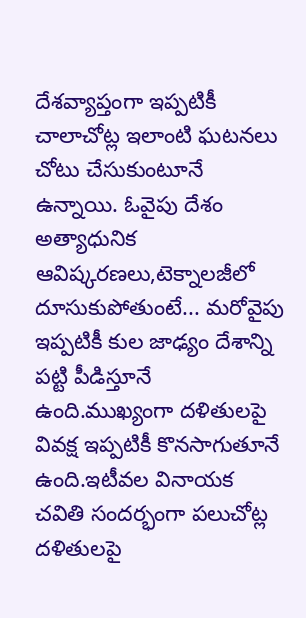దేశవ్యాప్తంగా ఇప్పటికీ చాలాచోట్ల ఇలాంటి ఘటనలు చోటు చేసుకుంటూనే ఉన్నాయి. ఓవైపు దేశం అత్యాధునిక ఆవిష్కరణలు,టెక్నాలజీలో దూసుకుపోతుంటే... మరోవైపు ఇప్పటికీ కుల జాఢ్యం దేశాన్ని పట్టి పీడిస్తూనే ఉంది.ముఖ్యంగా దళితులపై వివక్ష ఇప్పటికీ కొనసాగుతూనే ఉంది.ఇటీవల వినాయక చవితి సందర్భంగా పలుచోట్ల దళితులపై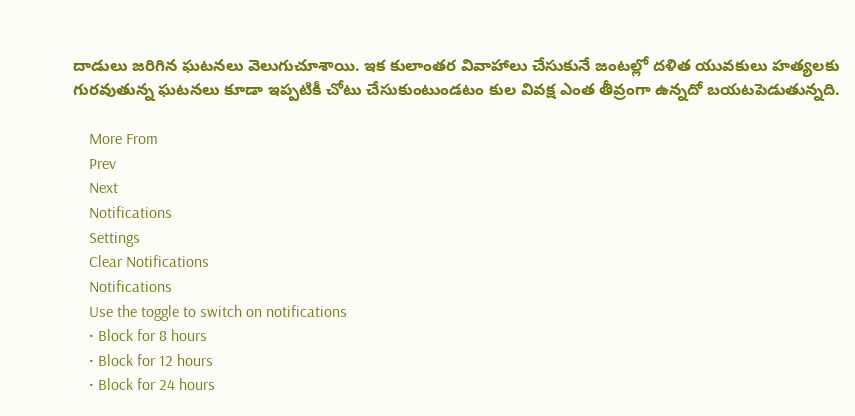దాడులు జరిగిన ఘటనలు వెలుగుచూశాయి. ఇక కులాంతర వివాహాలు చేసుకునే జంటల్లో దళిత యువకులు హత్యలకు గురవుతున్న ఘటనలు కూడా ఇప్పటికీ చోటు చేసుకుంటుండటం కుల వివక్ష ఎంత తీవ్రంగా ఉన్నదో బయటపెడుతున్నది.

    More From
    Prev
    Next
    Notifications
    Settings
    Clear Notifications
    Notifications
    Use the toggle to switch on notifications
    • Block for 8 hours
    • Block for 12 hours
    • Block for 24 hours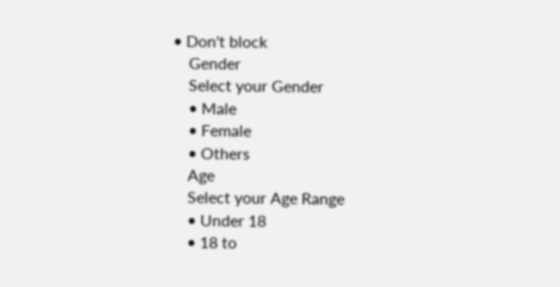• Don't block
    Gender
    Select your Gender
    • Male
    • Female
    • Others
    Age
    Select your Age Range
    • Under 18
    • 18 to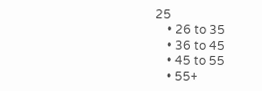25
    • 26 to 35
    • 36 to 45
    • 45 to 55
    • 55+